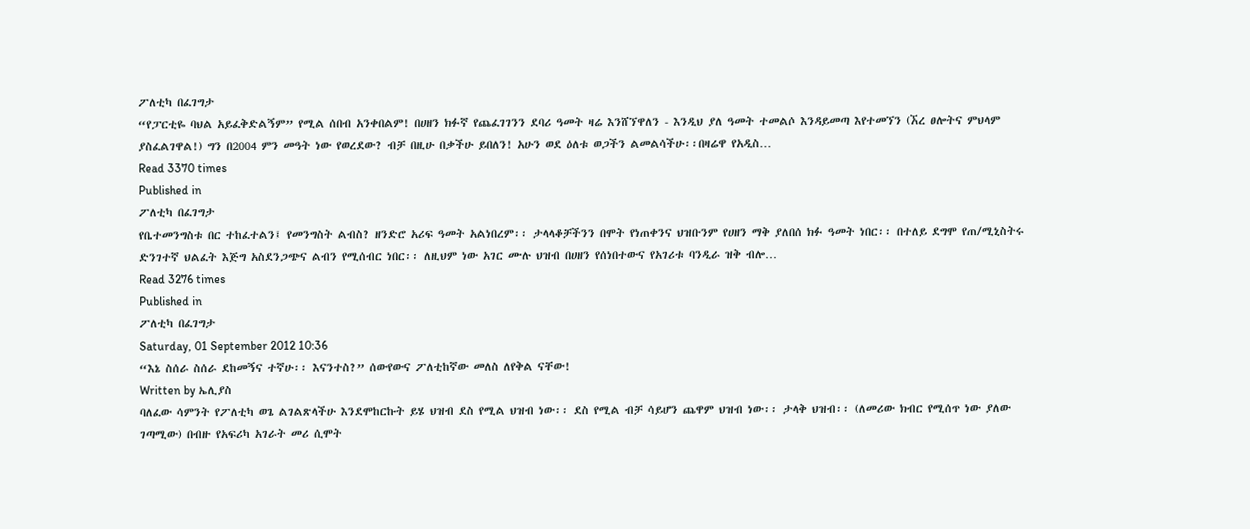ፖለቲካ በፈገግታ
“የፓርቲዬ ባህል አይፈቅድልኝም” የሚል ሰበብ አንቀበልም! በሀዘን ክፉኛ የጨፈገገንን ደባሪ ዓመት ዛሬ እንሸኘዋለን - እንዲህ ያለ ዓመት ተመልሶ እንዳይመጣ እየተመኘን (ኧረ ፀሎትና ምህላም ያስፈልገዋል!) ግን በ2004 ምን መዓት ነው የወረደው? ብቻ በዚሁ በቃችሁ ይበለን! አሁን ወደ ዕለቱ ወጋችን ልመልሳችሁ፡፡በዛሬዋ የአዲስ…
Read 3370 times
Published in
ፖለቲካ በፈገግታ
የቤተመንግስቱ በር ተከፈተልን፤ የመንግስት ልብስ? ዘንድሮ አሪፍ ዓመት አልነበረም፡፡ ታላላቆቻችንን በሞት የነጠቀንና ህዝቡንም የሀዘን ማቅ ያለበሰ ክፉ ዓመት ነበር፡፡ በተለይ ደግሞ የጠ/ሚኒስትሩ ድንገተኛ ህልፈት እጅግ አስደንጋጭና ልብን የሚሰብር ነበር፡፡ ለዚህም ነው አገር ሙሉ ህዝብ በሀዘን የሰነበተውና የአገሪቱ ባንዲራ ዝቅ ብሎ…
Read 3276 times
Published in
ፖለቲካ በፈገግታ
Saturday, 01 September 2012 10:36
“እኔ ስሰራ ስሰራ ደከመኝና ተኛሁ፡፡ እናንተስ?” ሰውየውና ፖለቲከኛው መለስ ለየቅል ናቸው!
Written by ኤሊያስ
ባለፈው ሳምንት የፖለቲካ ወጌ ልገልጽላችሁ እንደሞከርኩት ይሄ ህዝብ ደስ የሚል ህዝብ ነው፡፡ ደስ የሚል ብቻ ሳይሆን ጨዋም ህዝብ ነው፡፡ ታላቅ ህዝብ፡፡ (ለመሪው ክብር የሚሰጥ ነው ያለው ገጣሚው) በብዙ የአፍሪካ አገራት መሪ ሲሞት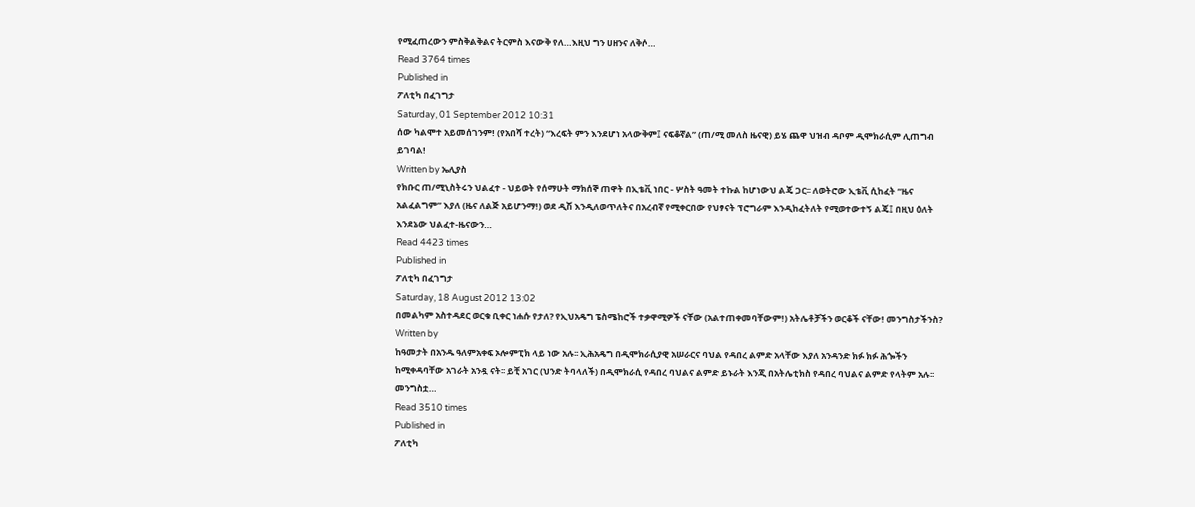የሚፈጠረውን ምስቅልቅልና ትርምስ እናውቅ የለ…እዚህ ግን ሀዘንና ለቅሶ…
Read 3764 times
Published in
ፖለቲካ በፈገግታ
Saturday, 01 September 2012 10:31
ሰው ካልሞተ አይመሰገንም! (የአበሻ ተረት) “እረፍት ምን እንደሆነ አላውቅም፤ ናፍቆኛል” (ጠ/ሚ መለስ ዜናዊ) ይሄ ጨዋ ህዝብ ዳቦም ዲሞክራሲም ሊጠግብ ይገባል!
Written by ኤሊያስ
የክቡር ጠ/ሚኒስትሩን ህልፈተ - ህይወት የሰማሁት ማክሰኞ ጠዋት በኢቴቪ ነበር - ሦስት ዓመት ተኩል ከሆነውህ ልጄ ጋር፡፡ ለወትሮው ኢቴቪ ሲከፈት “ዜና አልፈልግም” እያለ (ዜና ለልጅ አይሆንማ!) ወደ ዲሽ እንዲለወጥለትና በአረብኛ የሚቀርበው የህፃናት ፕሮግራም እንዲከፈትለት የሚወተውተኝ ልጄ፤ በዚህ ዕለት እንደኔው ህልፈተ-ዜናውን…
Read 4423 times
Published in
ፖለቲካ በፈገግታ
Saturday, 18 August 2012 13:02
በመልካም አስተዳደር ወርቁ ቢቀር ነሐሱ የታለ? የኢህአዴግ ፔስሜከሮች ተቃዋሚዎች ናቸው (አልተጠቀመባቸውም!) አትሌቶቻችን ወርቆች ናቸው! መንግስታችንስ?
Written by
ከዓመታት በአንዱ ዓለምአቀፍ ኦሎምፒክ ላይ ነው አሉ፡፡ ኢሕአዴግ በዲሞክራሲያዊ አሠራርና ባህል የዳበረ ልምድ አላቸው እያለ አንዳንድ ክፉ ክፉ ሕጐችን ከሚቀዳባቸው አገራት አንዷ ናት፡፡ ይቺ አገር (ህንድ ትባላለች) በዲሞክራሲ የዳበረ ባህልና ልምድ ይኑራት እንጂ በአትሌቲክስ የዳበረ ባህልና ልምድ የላትም አሉ፡፡ መንግስቷ…
Read 3510 times
Published in
ፖለቲካ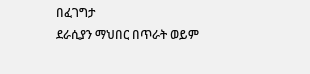በፈገግታ
ደራሲያን ማህበር በጥራት ወይም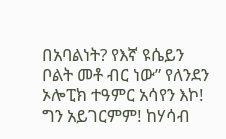በአባልነት? የእኛ ዩሴይን ቦልት መቶ ብር ነው” የለንደን ኦሎፒክ ተዓምር አሳየን እኮ! ግን አይገርምም! ከሃሳብ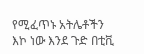የሚፈጥኑ አትሌቶችን እኮ ነው እንደ ጉድ በቲቪ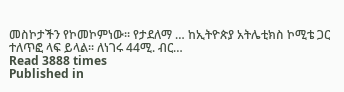መስኮታችን የኮመኮምነው፡፡ የታደለማ … ከኢትዮጵያ አትሌቲክስ ኮሚቴ ጋር ተለጥፎ ላፍ ይላል፡፡ ለነገሩ 44ሚ. ብር…
Read 3888 times
Published in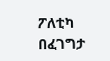ፖለቲካ በፈገግታ